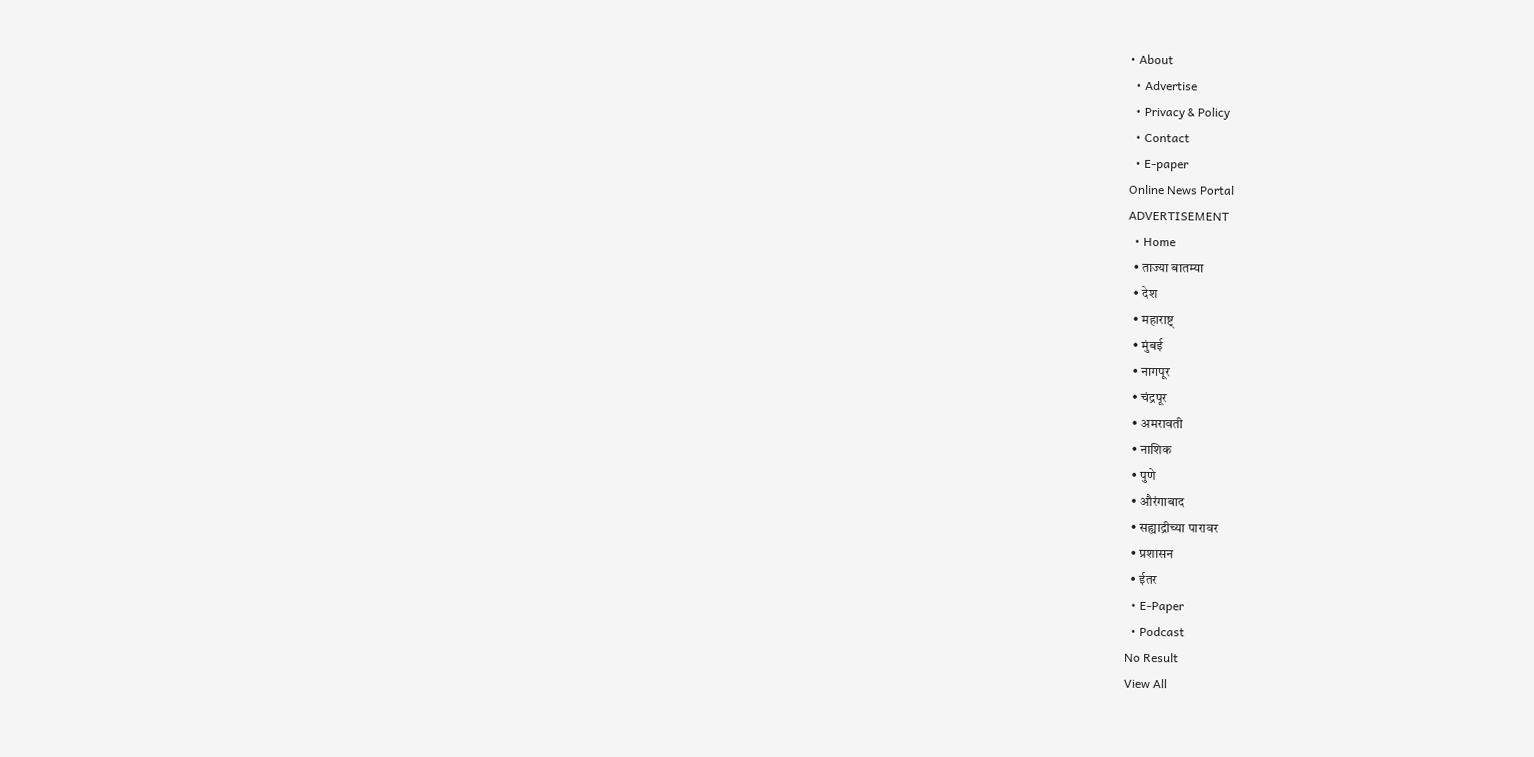• About
  • Advertise
  • Privacy & Policy
  • Contact
  • E-paper
Online News Portal
ADVERTISEMENT
  • Home
  • ताज्या बातम्या
  • देश
  • महाराष्ट्
  • मुंबई
  • नागपूर
  • चंद्रपूर
  • अमरावती
  • नाशिक
  • पुणे
  • औरंगाबाद
  • सह्याद्रीच्या पारावर
  • प्रशासन
  • ईतर
  • E-Paper
  • Podcast
No Result
View All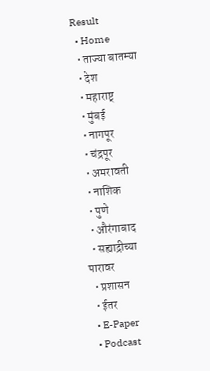Result
  • Home
  • ताज्या बातम्या
  • देश
  • महाराष्ट्
  • मुंबई
  • नागपूर
  • चंद्रपूर
  • अमरावती
  • नाशिक
  • पुणे
  • औरंगाबाद
  • सह्याद्रीच्या पारावर
  • प्रशासन
  • ईतर
  • E-Paper
  • Podcast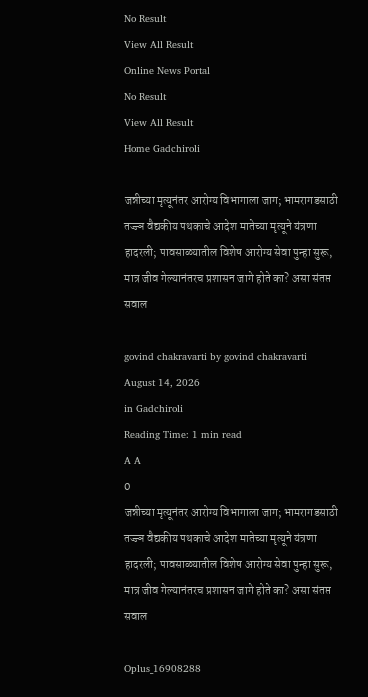No Result
View All Result
Online News Portal
No Result
View All Result
Home Gadchiroli

जन्नीच्या मृत्यूनंतर आरोग्य विभागाला जाग; भामरागडसाठी तज्ज्ञ वैद्यकीय पथकाचे आदेश मातेच्या मृत्यूने यंत्रणा हादरली; पावसाळ्यातील विशेष आरोग्य सेवा पुन्हा सुरू, मात्र जीव गेल्यानंतरच प्रशासन जागे होते का? असा संतप्त सवाल

govind chakravarti by govind chakravarti
August 14, 2026
in Gadchiroli
Reading Time: 1 min read
A A
0
जन्नीच्या मृत्यूनंतर आरोग्य विभागाला जाग; भामरागडसाठी तज्ज्ञ वैद्यकीय पथकाचे आदेश मातेच्या मृत्यूने यंत्रणा हादरली; पावसाळ्यातील विशेष आरोग्य सेवा पुन्हा सुरू, मात्र जीव गेल्यानंतरच प्रशासन जागे होते का? असा संतप्त सवाल

Oplus_16908288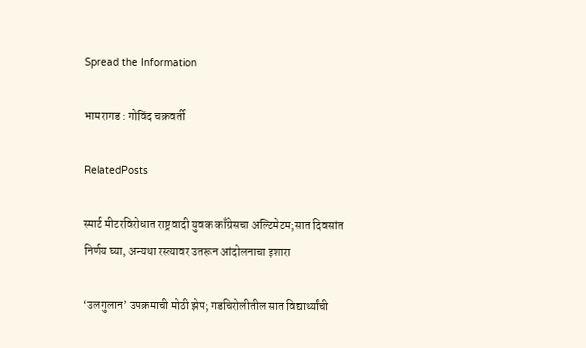Spread the Information

भामरागड : गोविंद चक्रवर्ती

RelatedPosts

स्मार्ट मीटरविरोधात राष्ट्रवादी युवक काँग्रेसचा अल्टिमेटम;सात दिवसांत निर्णय घ्या, अन्यथा रस्त्यावर उतरून आंदोलनाचा इशारा

‘उलगुलान’ उपक्रमाची मोठी झेप; गडचिरोलीतील सात विद्यार्थ्यांची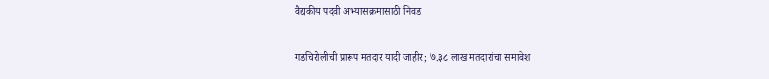वैद्यकीय पदवी अभ्यासक्रमासाठी निवड

गडचिरोलीची प्रारूप मतदार यादी जाहीर; ७.३८ लाख मतदारांचा समावेश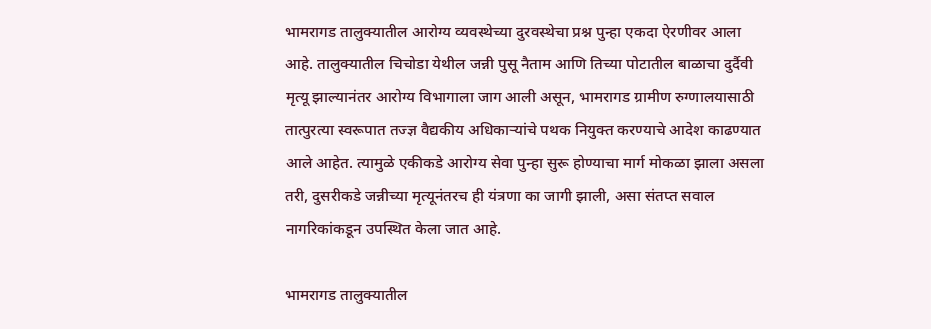भामरागड तालुक्यातील आरोग्य व्यवस्थेच्या दुरवस्थेचा प्रश्न पुन्हा एकदा ऐरणीवर आला आहे. तालुक्यातील चिचोडा येथील जन्नी पुसू नैताम आणि तिच्या पोटातील बाळाचा दुर्दैवी मृत्यू झाल्यानंतर आरोग्य विभागाला जाग आली असून, भामरागड ग्रामीण रुग्णालयासाठी तात्पुरत्या स्वरूपात तज्ज्ञ वैद्यकीय अधिकाऱ्यांचे पथक नियुक्त करण्याचे आदेश काढण्यात आले आहेत. त्यामुळे एकीकडे आरोग्य सेवा पुन्हा सुरू होण्याचा मार्ग मोकळा झाला असला तरी, दुसरीकडे जन्नीच्या मृत्यूनंतरच ही यंत्रणा का जागी झाली, असा संतप्त सवाल नागरिकांकडून उपस्थित केला जात आहे.

भामरागड तालुक्यातील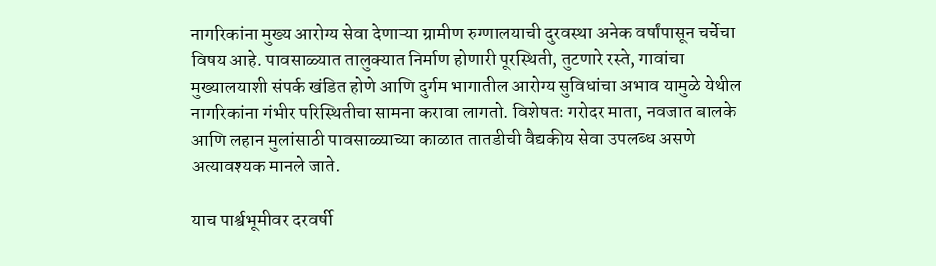नागरिकांना मुख्य आरोग्य सेवा देणाऱ्या ग्रामीण रुग्णालयाची दुरवस्था अनेक वर्षांपासून चर्चेचा विषय आहे. पावसाळ्यात तालुक्यात निर्माण होणारी पूरस्थिती, तुटणारे रस्ते, गावांचा मुख्यालयाशी संपर्क खंडित होणे आणि दुर्गम भागातील आरोग्य सुविधांचा अभाव यामुळे येथील नागरिकांना गंभीर परिस्थितीचा सामना करावा लागतो. विशेषतः गरोदर माता, नवजात बालके आणि लहान मुलांसाठी पावसाळ्याच्या काळात तातडीची वैद्यकीय सेवा उपलब्ध असणे अत्यावश्यक मानले जाते.

याच पार्श्वभूमीवर दरवर्षी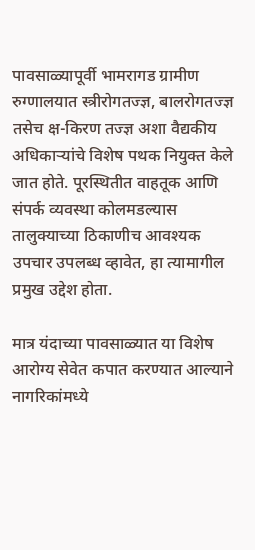पावसाळ्यापूर्वी भामरागड ग्रामीण रुग्णालयात स्त्रीरोगतज्ज्ञ, बालरोगतज्ज्ञ तसेच क्ष-किरण तज्ज्ञ अशा वैद्यकीय अधिकाऱ्यांचे विशेष पथक नियुक्त केले जात होते. पूरस्थितीत वाहतूक आणि संपर्क व्यवस्था कोलमडल्यास तालुक्याच्या ठिकाणीच आवश्यक उपचार उपलब्ध व्हावेत, हा त्यामागील प्रमुख उद्देश होता.

मात्र यंदाच्या पावसाळ्यात या विशेष आरोग्य सेवेत कपात करण्यात आल्याने नागरिकांमध्ये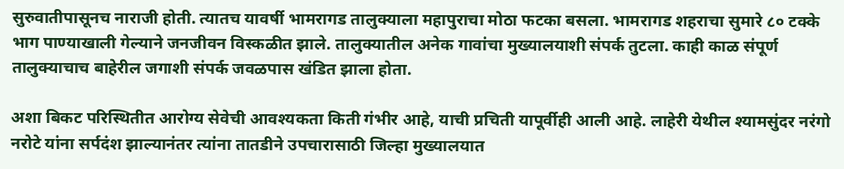सुरुवातीपासूनच नाराजी होती. त्यातच यावर्षी भामरागड तालुक्याला महापुराचा मोठा फटका बसला. भामरागड शहराचा सुमारे ८० टक्के भाग पाण्याखाली गेल्याने जनजीवन विस्कळीत झाले. तालुक्यातील अनेक गावांचा मुख्यालयाशी संपर्क तुटला. काही काळ संपूर्ण तालुक्याचाच बाहेरील जगाशी संपर्क जवळपास खंडित झाला होता.

अशा बिकट परिस्थितीत आरोग्य सेवेची आवश्यकता किती गंभीर आहे, याची प्रचिती यापूर्वीही आली आहे. लाहेरी येथील श्यामसुंदर नरंगो नरोटे यांना सर्पदंश झाल्यानंतर त्यांना तातडीने उपचारासाठी जिल्हा मुख्यालयात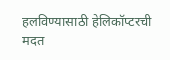हलविण्यासाठी हेलिकॉप्टरची मदत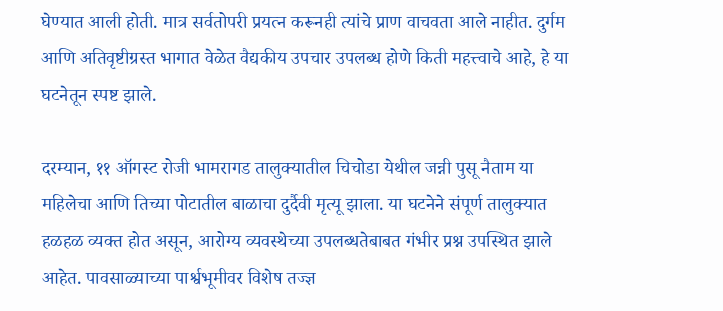घेण्यात आली होती. मात्र सर्वतोपरी प्रयत्न करूनही त्यांचे प्राण वाचवता आले नाहीत. दुर्गम आणि अतिवृष्टीग्रस्त भागात वेळेत वैद्यकीय उपचार उपलब्ध होणे किती महत्त्वाचे आहे, हे या घटनेतून स्पष्ट झाले.

दरम्यान, ११ ऑगस्ट रोजी भामरागड तालुक्यातील चिचोडा येथील जन्नी पुसू नैताम या महिलेचा आणि तिच्या पोटातील बाळाचा दुर्दैवी मृत्यू झाला. या घटनेने संपूर्ण तालुक्यात हळहळ व्यक्त होत असून, आरोग्य व्यवस्थेच्या उपलब्धतेबाबत गंभीर प्रश्न उपस्थित झाले आहेत. पावसाळ्याच्या पार्श्वभूमीवर विशेष तज्ज्ञ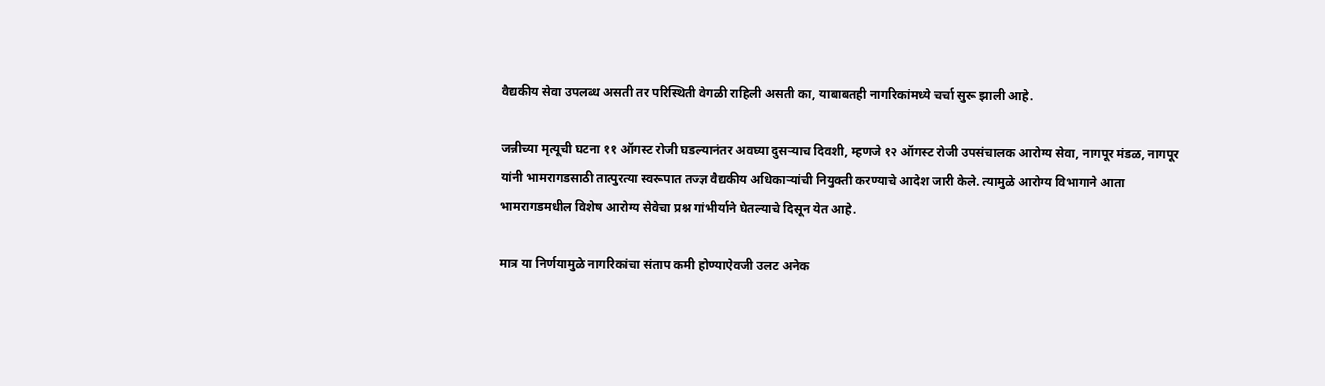वैद्यकीय सेवा उपलब्ध असती तर परिस्थिती वेगळी राहिली असती का, याबाबतही नागरिकांमध्ये चर्चा सुरू झाली आहे.

जन्नीच्या मृत्यूची घटना ११ ऑगस्ट रोजी घडल्यानंतर अवघ्या दुसऱ्याच दिवशी, म्हणजे १२ ऑगस्ट रोजी उपसंचालक आरोग्य सेवा, नागपूर मंडळ, नागपूर यांनी भामरागडसाठी तात्पुरत्या स्वरूपात तज्ज्ञ वैद्यकीय अधिकाऱ्यांची नियुक्ती करण्याचे आदेश जारी केले. त्यामुळे आरोग्य विभागाने आता भामरागडमधील विशेष आरोग्य सेवेचा प्रश्न गांभीर्याने घेतल्याचे दिसून येत आहे.

मात्र या निर्णयामुळे नागरिकांचा संताप कमी होण्याऐवजी उलट अनेक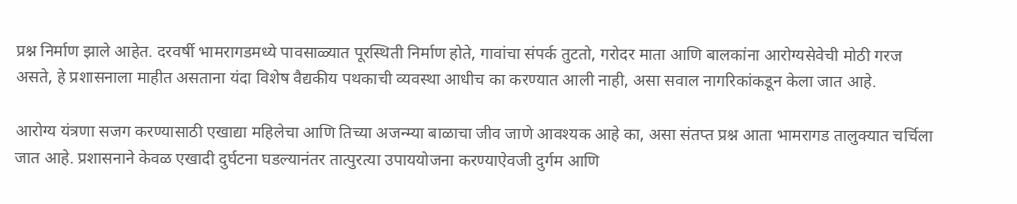प्रश्न निर्माण झाले आहेत. दरवर्षी भामरागडमध्ये पावसाळ्यात पूरस्थिती निर्माण होते, गावांचा संपर्क तुटतो, गरोदर माता आणि बालकांना आरोग्यसेवेची मोठी गरज असते, हे प्रशासनाला माहीत असताना यंदा विशेष वैद्यकीय पथकाची व्यवस्था आधीच का करण्यात आली नाही, असा सवाल नागरिकांकडून केला जात आहे.

आरोग्य यंत्रणा सजग करण्यासाठी एखाद्या महिलेचा आणि तिच्या अजन्म्या बाळाचा जीव जाणे आवश्यक आहे का, असा संतप्त प्रश्न आता भामरागड तालुक्यात चर्चिला जात आहे. प्रशासनाने केवळ एखादी दुर्घटना घडल्यानंतर तात्पुरत्या उपाययोजना करण्याऐवजी दुर्गम आणि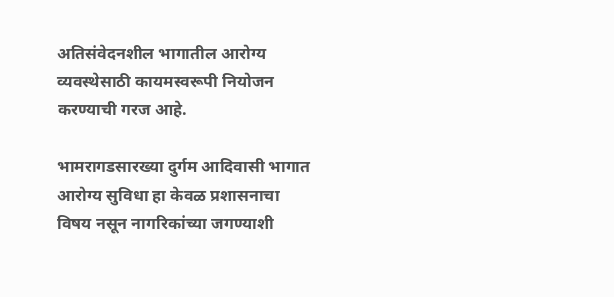अतिसंवेदनशील भागातील आरोग्य व्यवस्थेसाठी कायमस्वरूपी नियोजन करण्याची गरज आहे.

भामरागडसारख्या दुर्गम आदिवासी भागात आरोग्य सुविधा हा केवळ प्रशासनाचा विषय नसून नागरिकांच्या जगण्याशी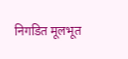निगडित मूलभूत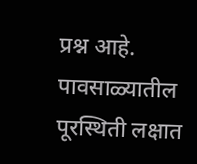प्रश्न आहे. पावसाळ्यातील पूरस्थिती लक्षात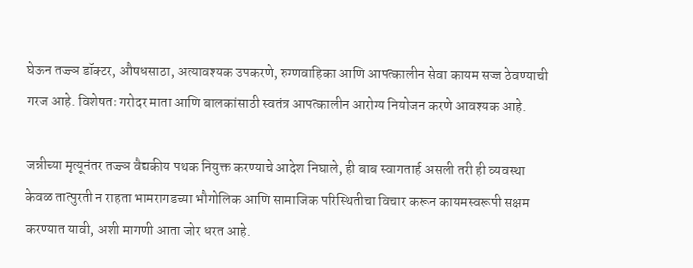घेऊन तज्ज्ञ डॉक्टर, औषधसाठा, अत्यावश्यक उपकरणे, रुग्णवाहिका आणि आपत्कालीन सेवा कायम सज्ज ठेवण्याची गरज आहे. विशेषतः गरोदर माता आणि बालकांसाठी स्वतंत्र आपत्कालीन आरोग्य नियोजन करणे आवश्यक आहे.

जन्नीच्या मृत्यूनंतर तज्ज्ञ वैद्यकीय पथक नियुक्त करण्याचे आदेश निघाले, ही बाब स्वागतार्ह असली तरी ही व्यवस्था केवळ तात्पुरती न राहता भामरागडच्या भौगोलिक आणि सामाजिक परिस्थितीचा विचार करून कायमस्वरूपी सक्षम करण्यात यावी, अशी मागणी आता जोर धरत आहे.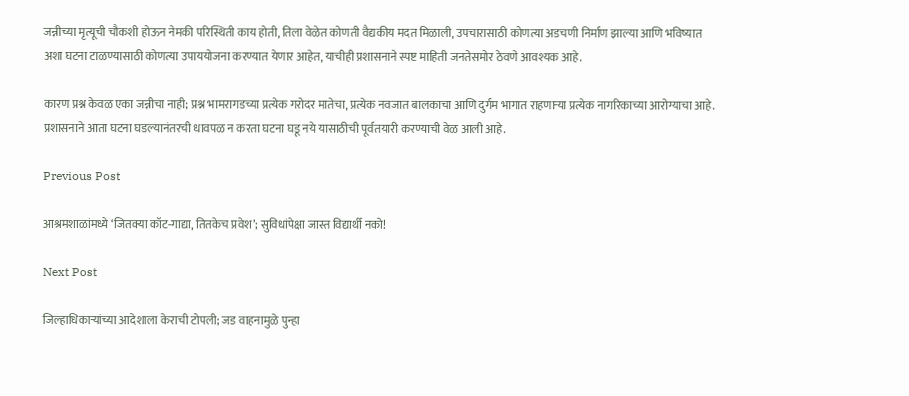जन्नीच्या मृत्यूची चौकशी होऊन नेमकी परिस्थिती काय होती, तिला वेळेत कोणती वैद्यकीय मदत मिळाली, उपचारासाठी कोणत्या अडचणी निर्माण झाल्या आणि भविष्यात अशा घटना टाळण्यासाठी कोणत्या उपाययोजना करण्यात येणार आहेत, याचीही प्रशासनाने स्पष्ट माहिती जनतेसमोर ठेवणे आवश्यक आहे.

कारण प्रश्न केवळ एका जन्नीचा नाही; प्रश्न भामरागडच्या प्रत्येक गरोदर मातेचा, प्रत्येक नवजात बालकाचा आणि दुर्गम भागात राहणाऱ्या प्रत्येक नागरिकाच्या आरोग्याचा आहे. प्रशासनाने आता घटना घडल्यानंतरची धावपळ न करता घटना घडू नये यासाठीची पूर्वतयारी करण्याची वेळ आली आहे.

Previous Post

आश्रमशाळांमध्ये ‘जितक्या कॉट-गाद्या, तितकेच प्रवेश’; सुविधांपेक्षा जास्त विद्यार्थी नको!

Next Post

जिल्हाधिकाऱ्यांच्या आदेशाला केराची टोपली; जड वाहनामुळे पुन्हा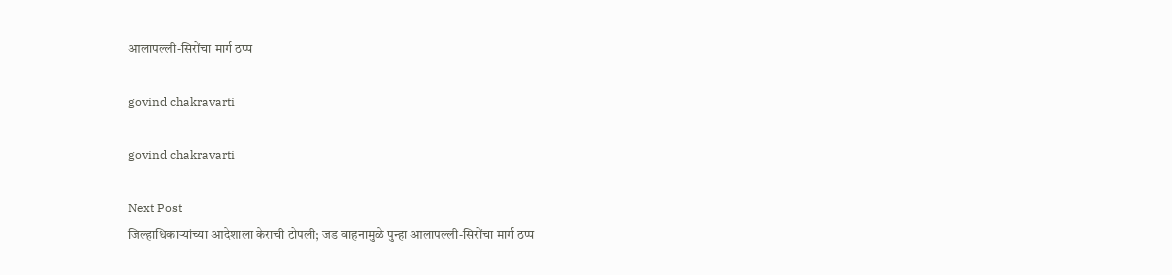आलापल्ली-सिरोंचा मार्ग ठप्प

govind chakravarti

govind chakravarti

Next Post
जिल्हाधिकाऱ्यांच्या आदेशाला केराची टोपली; जड वाहनामुळे पुन्हा आलापल्ली-सिरोंचा मार्ग ठप्प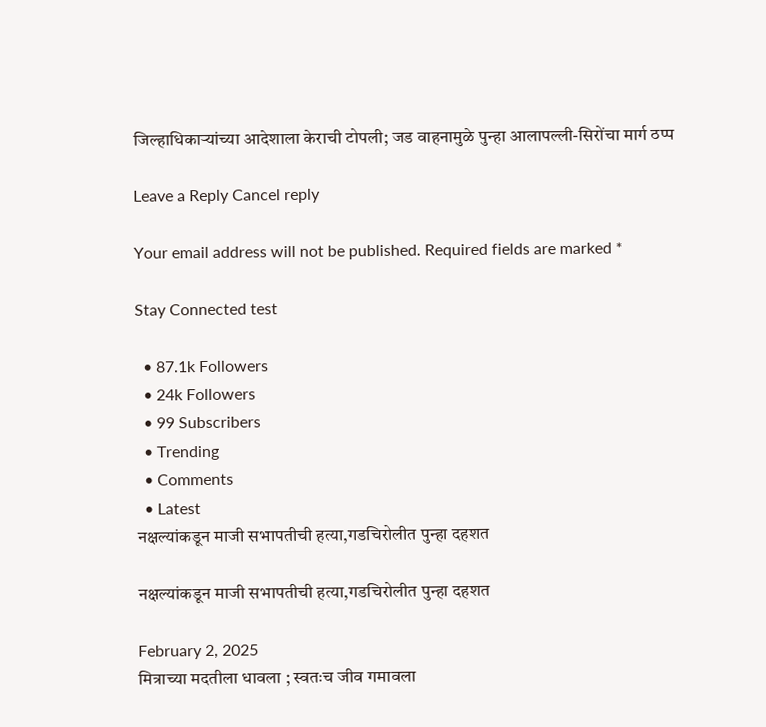जिल्हाधिकाऱ्यांच्या आदेशाला केराची टोपली; जड वाहनामुळे पुन्हा आलापल्ली-सिरोंचा मार्ग ठप्प

Leave a Reply Cancel reply

Your email address will not be published. Required fields are marked *

Stay Connected test

  • 87.1k Followers
  • 24k Followers
  • 99 Subscribers
  • Trending
  • Comments
  • Latest
नक्षल्यांकडून माजी सभापतीची हत्या,गडचिरोलीत पुन्हा दहशत

नक्षल्यांकडून माजी सभापतीची हत्या,गडचिरोलीत पुन्हा दहशत

February 2, 2025
मित्राच्या मदतीला धावला ; स्वतःच जीव गमावला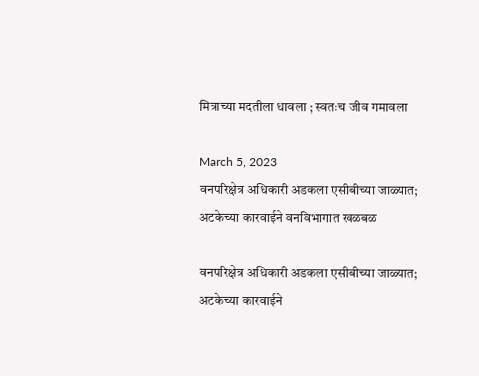मित्राच्या मदतीला धावला ; स्वतःच जीव गमावला

March 5, 2023
वनपरिक्षेत्र अधिकारी अडकला एसीबीच्या जाळ्यात; अटकेच्या कारवाईने वनविभागात खळबळ

वनपरिक्षेत्र अधिकारी अडकला एसीबीच्या जाळ्यात; अटकेच्या कारवाईने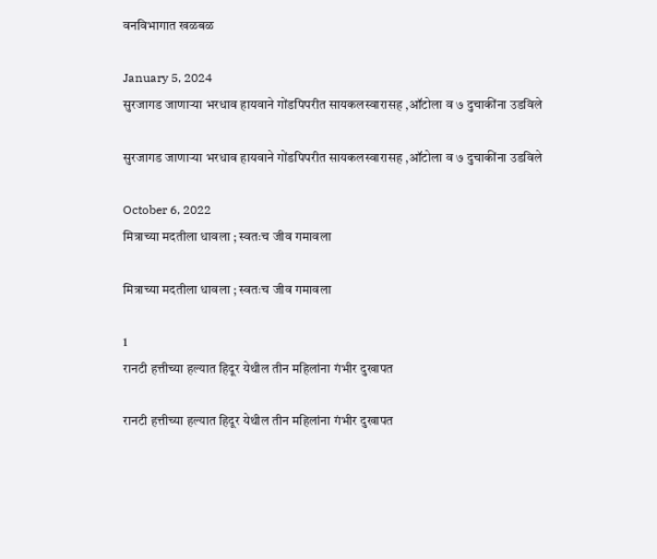वनविभागात खळबळ

January 5, 2024
सुरजागड जाणाऱ्या भरधाव हायवाने गोंडपिपरीत सायकलस्वारासह ,ऑटोला व ७ दुचाकींना उडविले

सुरजागड जाणाऱ्या भरधाव हायवाने गोंडपिपरीत सायकलस्वारासह ,ऑटोला व ७ दुचाकींना उडविले

October 6, 2022
मित्राच्या मदतीला धावला ; स्वतःच जीव गमावला

मित्राच्या मदतीला धावला ; स्वतःच जीव गमावला

1
रानटी हत्तीच्या हल्यात हिदूर येथील तीन महिलांना गंभीर दुखापत

रानटी हत्तीच्या हल्यात हिदूर येथील तीन महिलांना गंभीर दुखापत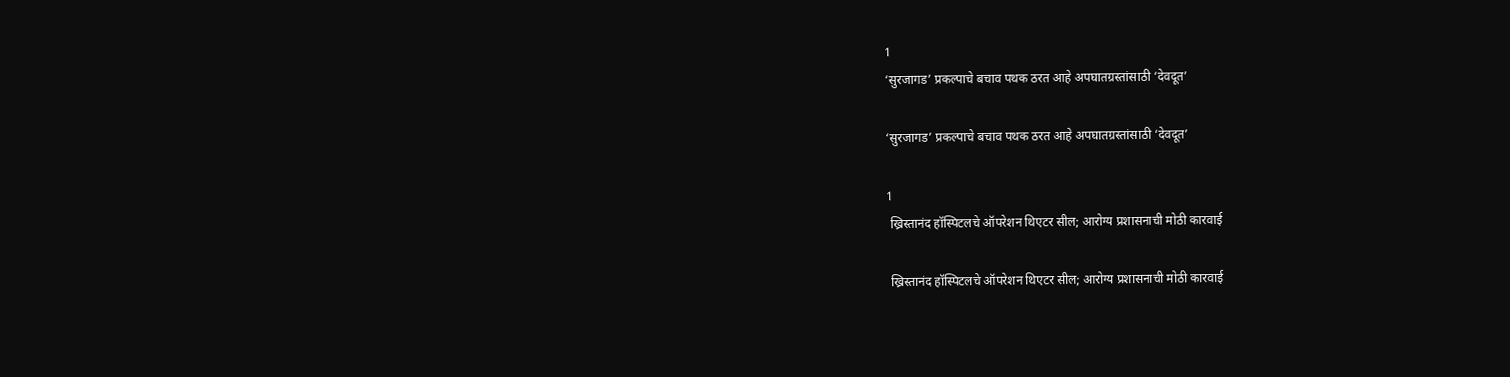1
‘सुरजागड’ प्रकल्पाचे बचाव पथक ठरत आहे अपघातग्रस्तांसाठी ‘देवदूत’

‘सुरजागड’ प्रकल्पाचे बचाव पथक ठरत आहे अपघातग्रस्तांसाठी ‘देवदूत’

1
 ख्रिस्तानंद हॉस्पिटलचे ऑपरेशन थिएटर सील; आरोग्य प्रशासनाची मोठी कारवाई

 ख्रिस्तानंद हॉस्पिटलचे ऑपरेशन थिएटर सील; आरोग्य प्रशासनाची मोठी कारवाई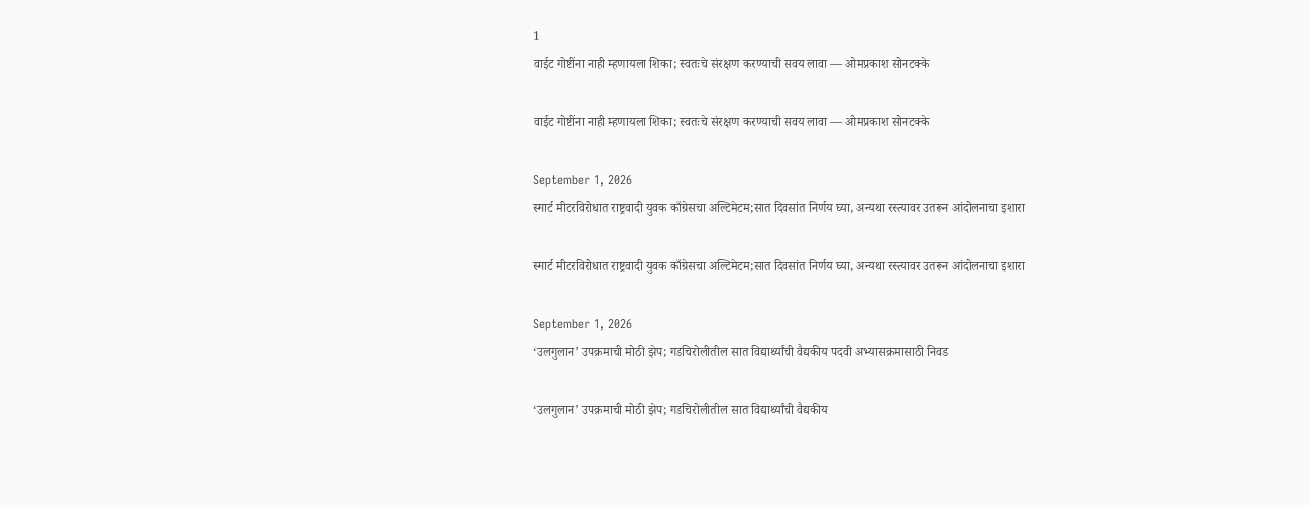1
वाईट गोष्टींना नाही म्हणायला शिका; स्वतःचे संरक्षण करण्याची सवय लावा — ओमप्रकाश सोनटक्के

वाईट गोष्टींना नाही म्हणायला शिका; स्वतःचे संरक्षण करण्याची सवय लावा — ओमप्रकाश सोनटक्के

September 1, 2026
स्मार्ट मीटरविरोधात राष्ट्रवादी युवक काँग्रेसचा अल्टिमेटम;सात दिवसांत निर्णय घ्या, अन्यथा रस्त्यावर उतरून आंदोलनाचा इशारा

स्मार्ट मीटरविरोधात राष्ट्रवादी युवक काँग्रेसचा अल्टिमेटम;सात दिवसांत निर्णय घ्या, अन्यथा रस्त्यावर उतरून आंदोलनाचा इशारा

September 1, 2026
‘उलगुलान’ उपक्रमाची मोठी झेप; गडचिरोलीतील सात विद्यार्थ्यांची वैद्यकीय पदवी अभ्यासक्रमासाठी निवड

‘उलगुलान’ उपक्रमाची मोठी झेप; गडचिरोलीतील सात विद्यार्थ्यांची वैद्यकीय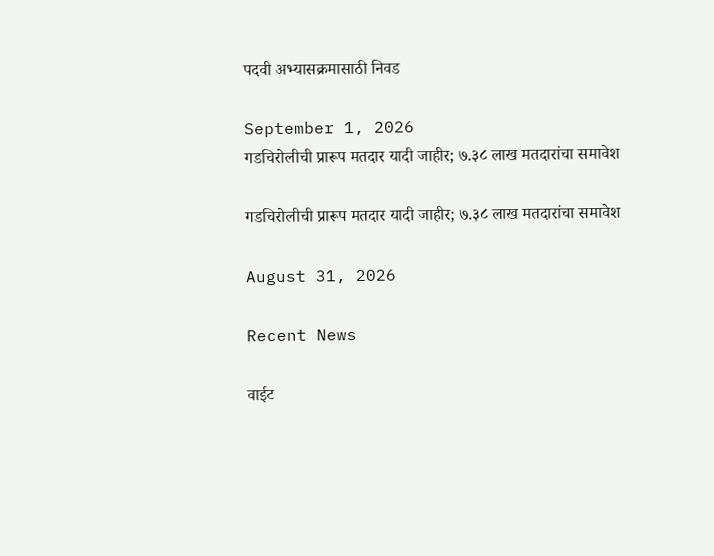पदवी अभ्यासक्रमासाठी निवड

September 1, 2026
गडचिरोलीची प्रारूप मतदार यादी जाहीर; ७.३८ लाख मतदारांचा समावेश

गडचिरोलीची प्रारूप मतदार यादी जाहीर; ७.३८ लाख मतदारांचा समावेश

August 31, 2026

Recent News

वाईट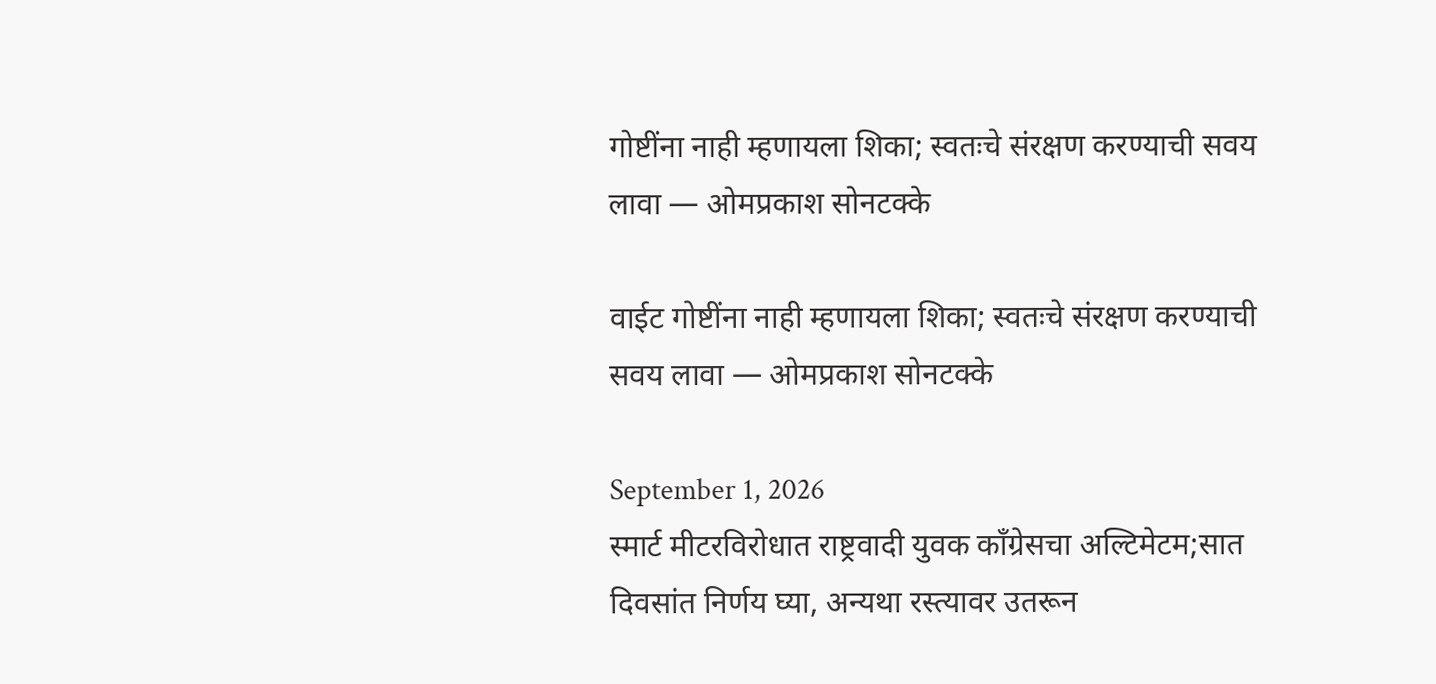गोष्टींना नाही म्हणायला शिका; स्वतःचे संरक्षण करण्याची सवय लावा — ओमप्रकाश सोनटक्के

वाईट गोष्टींना नाही म्हणायला शिका; स्वतःचे संरक्षण करण्याची सवय लावा — ओमप्रकाश सोनटक्के

September 1, 2026
स्मार्ट मीटरविरोधात राष्ट्रवादी युवक काँग्रेसचा अल्टिमेटम;सात दिवसांत निर्णय घ्या, अन्यथा रस्त्यावर उतरून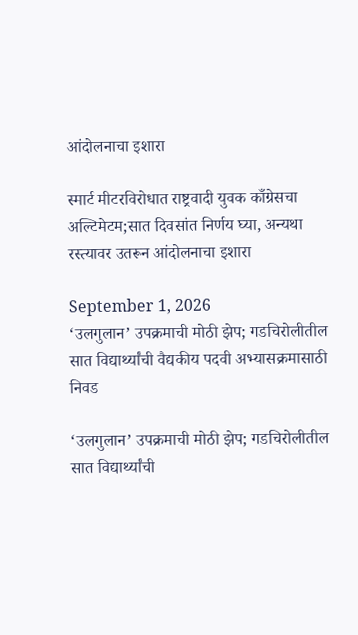आंदोलनाचा इशारा

स्मार्ट मीटरविरोधात राष्ट्रवादी युवक काँग्रेसचा अल्टिमेटम;सात दिवसांत निर्णय घ्या, अन्यथा रस्त्यावर उतरून आंदोलनाचा इशारा

September 1, 2026
‘उलगुलान’ उपक्रमाची मोठी झेप; गडचिरोलीतील सात विद्यार्थ्यांची वैद्यकीय पदवी अभ्यासक्रमासाठी निवड

‘उलगुलान’ उपक्रमाची मोठी झेप; गडचिरोलीतील सात विद्यार्थ्यांची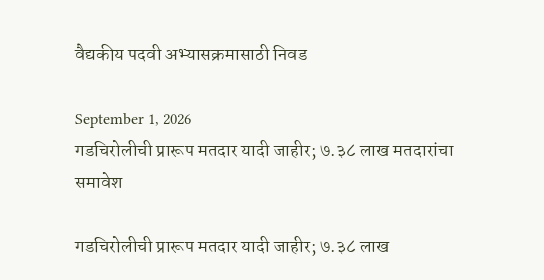वैद्यकीय पदवी अभ्यासक्रमासाठी निवड

September 1, 2026
गडचिरोलीची प्रारूप मतदार यादी जाहीर; ७.३८ लाख मतदारांचा समावेश

गडचिरोलीची प्रारूप मतदार यादी जाहीर; ७.३८ लाख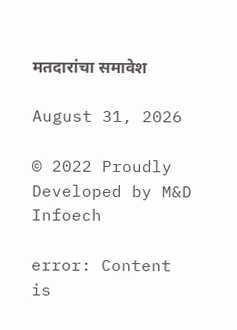मतदारांचा समावेश

August 31, 2026

© 2022 Proudly Developed by M&D Infoech

error: Content is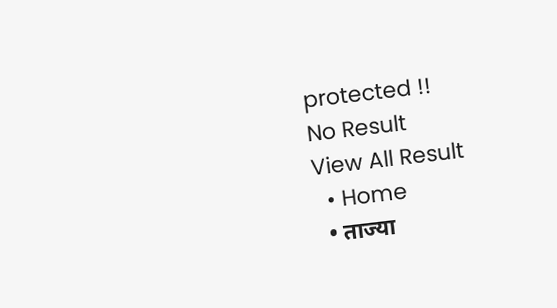protected !!
No Result
View All Result
  • Home
  • ताज्या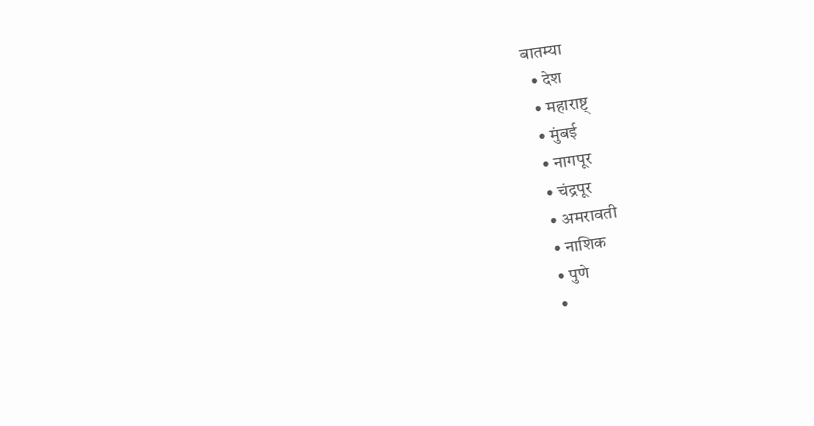बातम्या
  • देश
  • महाराष्ट्
  • मुंबई
  • नागपूर
  • चंद्रपूर
  • अमरावती
  • नाशिक
  • पुणे
  •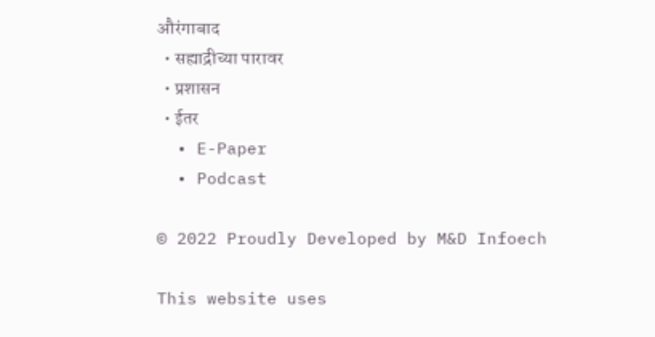औरंगाबाद
  • सह्याद्रीच्या पारावर
  • प्रशासन
  • ईतर
  • E-Paper
  • Podcast

© 2022 Proudly Developed by M&D Infoech

This website uses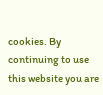cookies. By continuing to use this website you are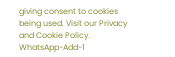giving consent to cookies being used. Visit our Privacy and Cookie Policy.
WhatsApp-Add-1